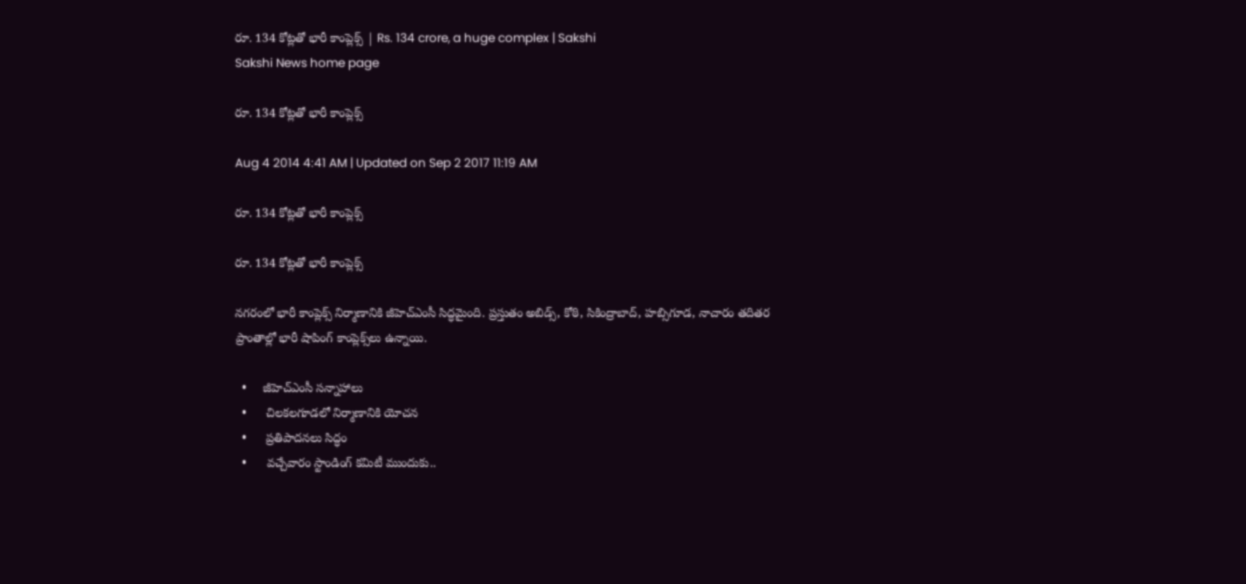రూ. 134 కోట్లతో భారీ కాంప్లెక్స్ | Rs. 134 crore, a huge complex | Sakshi
Sakshi News home page

రూ. 134 కోట్లతో భారీ కాంప్లెక్స్

Aug 4 2014 4:41 AM | Updated on Sep 2 2017 11:19 AM

రూ. 134 కోట్లతో భారీ కాంప్లెక్స్

రూ. 134 కోట్లతో భారీ కాంప్లెక్స్

నగరంలో భారీ కాంప్లెక్స్ నిర్మాణానికి జీహెచ్‌ఎంసీ సిద్ధమైంది. ప్రస్తుతం అబిడ్స్, కోఠి, సికింద్రాబాద్, హబ్సిగూడ, నాచారం తదితర ప్రాంతాల్లో భారీ షాపింగ్ కాంప్లెక్స్‌లు ఉన్నాయి.

  •     జీహెచ్‌ఎంసీ సన్నాహాలు
  •      చిలకలగూడలో నిర్మాణానికి యోచన
  •      ప్రతిపాదనలు సిద్ధం
  •      వచ్చేవారం స్టాండింగ్ కమిటీ ముందుకు..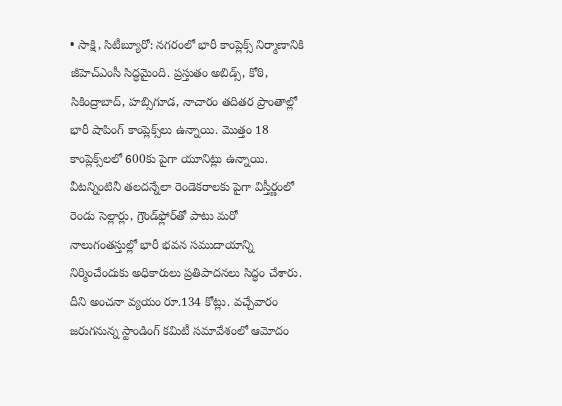• సాక్షి, సిటీబ్యూరో: నగరంలో భారీ కాంప్లెక్స్ నిర్మాణానికి జీహెచ్‌ఎంసీ సిద్ధమైంది. ప్రస్తుతం అబిడ్స్, కోఠి, సికింద్రాబాద్, హబ్సిగూడ, నాచారం తదితర ప్రాంతాల్లో భారీ షాపింగ్ కాంప్లెక్స్‌లు ఉన్నాయి. మొత్తం 18 కాంప్లెక్స్‌లలో 600కు పైగా యూనిట్లు ఉన్నాయి. వీటన్నింటినీ తలదన్నేలా రెండెకరాలకు పైగా విస్తీర్ణంలో   రెండు సెల్లార్లు, గ్రౌండ్‌ఫ్లోర్‌తో పాటు మరో నాలుగంతస్తుల్లో భారీ భవన సముదాయాన్ని నిర్మించేందుకు అధికారులు ప్రతిపాదనలు సిద్ధం చేశారు. దీని అంచనా వ్యయం రూ.134 కోట్లు. వచ్చేవారం జరుగనున్న స్టాండింగ్ కమిటీ సమావేశంలో ఆమోదం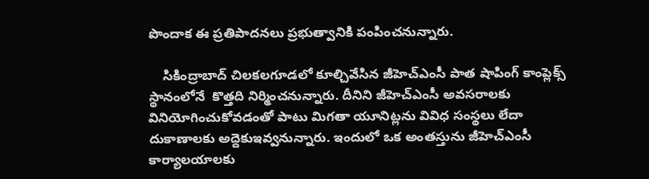పొందాక ఈ ప్రతిపాదనలు ప్రభుత్వానికి పంపించనున్నారు.

    సికింద్రాబాద్ చిలకలగూడలో కూల్చివేసిన జీహెచ్‌ఎంసీ పాత షాపింగ్ కాంప్లెక్స్ స్థానంలోనే  కొత్తది నిర్మించనున్నారు. దీనిని జీహెచ్‌ఎంసీ అవసరాలకు వినియోగించుకోవడంతో పాటు మిగతా యూనిట్లను వివిధ సంస్థలు లేదా దుకాణాలకు అద్దెకుఇవ్వనున్నారు. ఇందులో ఒక అంతస్తును జీహెచ్‌ఎంసీ కార్యాలయాలకు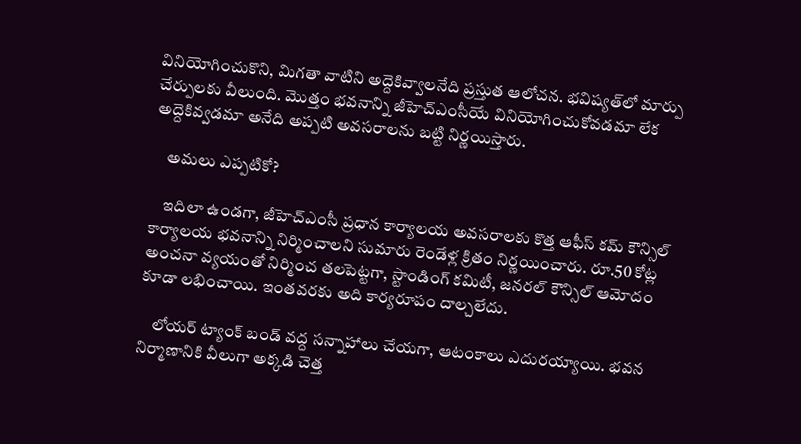వినియోగించుకొని, మిగతా వాటిని అద్దెకివ్వాలనేది ప్రస్తుత ఆలోచన. భవిష్యత్‌లో మార్పు చేర్పులకు వీలుంది. మొత్తం భవనాన్ని జీహెచ్‌ఎంసీయే వినియోగించుకోవడమా లేక   అద్దెకివ్వడమా అనేది అప్పటి అవసరాలను బట్టి నిర్ణయిస్తారు.

    అమలు ఎప్పటికో?

    ఇదిలా ఉండగా, జీహెచ్‌ఎంసీ ప్రధాన కార్యాలయ అవసరాలకు కొత్త ఆఫీస్ కమ్ కౌన్సిల్ కార్యాలయ భవనాన్ని నిర్మించాలని సుమారు రెండేళ్ల క్రితం నిర్ణయించారు. రూ.50 కోట్ల అంచనా వ్యయంతో నిర్మించ తలపెట్టగా, స్టాండింగ్ కమిటీ, జనరల్ కౌన్సిల్ ఆమోదం కూడా లభించాయి. ఇంతవరకు అది కార్యరూపం దాల్చలేదు.

    లోయర్ ట్యాంక్ బండ్ వద్ద సన్నాహాలు చేయగా, ఆటంకాలు ఎదురయ్యాయి. భవన నిర్మాణానికి వీలుగా అక్కడి చెత్త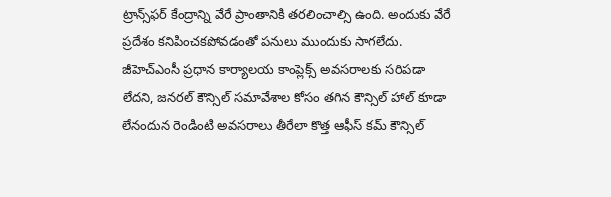ట్రాన్స్‌ఫర్ కేంద్రాన్ని వేరే ప్రాంతానికి తరలించాల్సి ఉంది. అందుకు వేరే ప్రదేశం కనిపించకపోవడంతో పనులు ముందుకు సాగలేదు. జీహెచ్‌ఎంసీ ప్రధాన కార్యాలయ కాంప్లెక్స్ అవసరాలకు సరిపడా లేదని, జనరల్ కౌన్సిల్ సమావేశాల కోసం తగిన కౌన్సిల్ హాల్ కూడా లేనందున రెండింటి అవసరాలు తీరేలా కొత్త ఆఫీస్ కమ్ కౌన్సిల్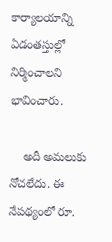కార్యాలయాన్ని  ఏడంతస్తుల్లో నిర్మించాలని భావించారు.

    అదీ అమలుకు నోచలేదు. ఈ నేపథ్యంలో రూ.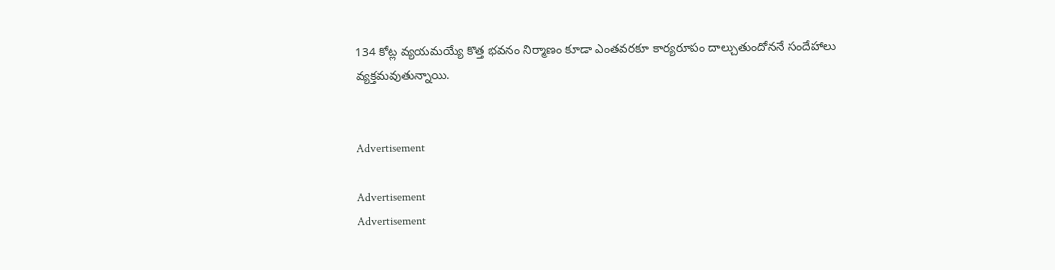134 కోట్ల వ్యయమయ్యే కొత్త భవనం నిర్మాణం కూడా ఎంతవరకూ కార్యరూపం దాల్చుతుందోననే సందేహాలు వ్యక్తమవుతున్నాయి.


Advertisement

Advertisement
Advertisement